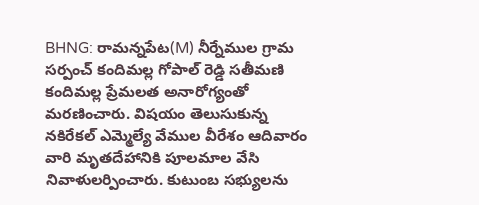BHNG: రామన్నపేట(M) నీర్నేముల గ్రామ సర్పంచ్ కందిమల్ల గోపాల్ రెడ్డి సతీమణి కందిమల్ల ప్రేమలత అనారోగ్యంతో మరణించారు. విషయం తెలుసుకున్న నకిరేకల్ ఎమ్మెల్యే వేముల వీరేశం ఆదివారం వారి మృతదేహానికి పూలమాల వేసి నివాళులర్పించారు. కుటుంబ సభ్యులను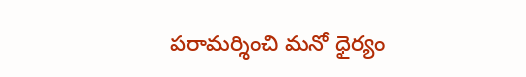పరామర్శించి మనో ధైర్యం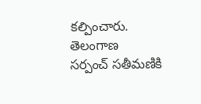కల్పించారు.
తెలంగాణ
సర్పంచ్ సతీమణికి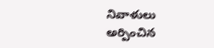నివాళులు అర్పించిన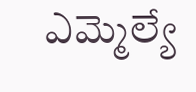ఎమ్మెల్యే